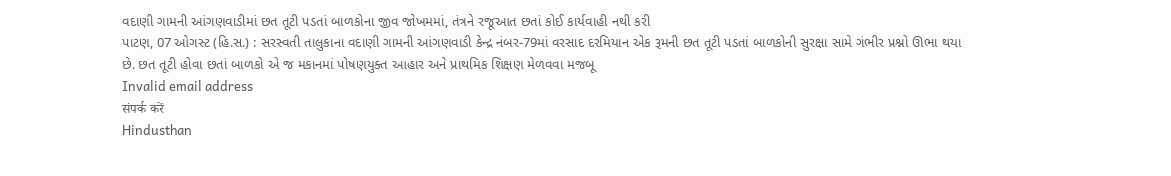વદાણી ગામની આંગણવાડીમાં છત તૂટી પડતાં બાળકોના જીવ જોખમમાં, તંત્રને રજૂઆત છતાં કોઈ કાર્યવાહી નથી કરી
પાટણ, 07 ઓગસ્ટ (હિ.સ.) : સરસ્વતી તાલુકાના વદાણી ગામની આંગણવાડી કેન્દ્ર નંબર-79માં વરસાદ દરમિયાન એક રૂમની છત તૂટી પડતાં બાળકોની સુરક્ષા સામે ગંભીર પ્રશ્નો ઊભા થયા છે. છત તૂટી હોવા છતાં બાળકો એ જ મકાનમાં પોષણયુક્ત આહાર અને પ્રાથમિક શિક્ષણ મેળવવા મજબૂ
Invalid email address
संपर्क करें
Hindusthan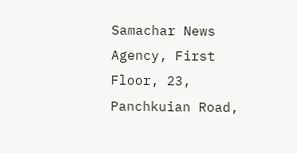Samachar News Agency, First Floor, 23, Panchkuian Road,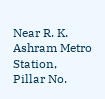Near R. K. Ashram Metro Station,
Pillar No.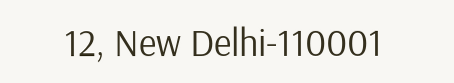12, New Delhi-110001